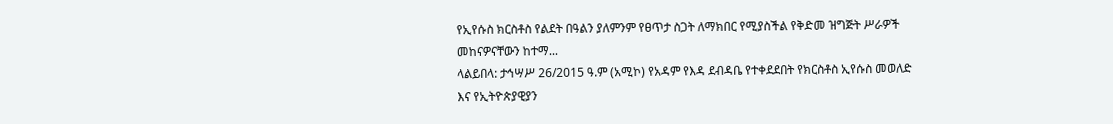የኢየሱስ ክርስቶስ የልደት በዓልን ያለምንም የፀጥታ ስጋት ለማክበር የሚያስችል የቅድመ ዝግጅት ሥራዎች መከናዎናቸውን ከተማ...
ላልይበላ: ታኅሣሥ 26/2015 ዓ.ም (አሚኮ) የአዳም የእዳ ደብዳቤ የተቀደደበት የክርስቶስ ኢየሱስ መወለድ እና የኢትዮጵያዊያን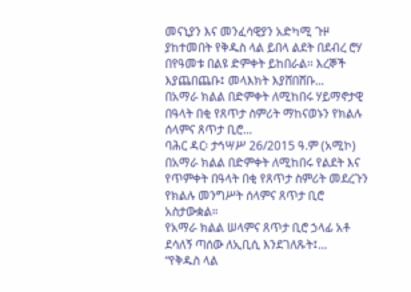መናኒያን እና መንፈሳዊያን አድካሚ ጉዞ ያከተመበት የቅዱስ ላል ይበላ ልደት በደብረ ሮሃ በየዓመቱ በልዩ ድምቀት ይከበራል፡፡ እረኞች እያጨበጨቡ፤ መላእክት እያሸበሸቡ...
በአማራ ክልል በድምቀት ለሚከበሩ ሃይማኖታዊ በዓላት በቂ የጸጥታ ስምሪት ማከናወኑን የክልሉ ሰላምና ጸጥታ ቢሮ...
ባሕር ዳር፡ ታኅሣሥ 26/2015 ዓ.ም (አሚኮ) በአማራ ክልል በድምቀት ለሚከበሩ የልደት እና የጥምቀት በዓላት በቂ የጸጥታ ስምሪት መደረጉን የክልሉ መንግሥት ሰላምና ጸጥታ ቢሮ አስታውቋል።
የአማራ ክልል ሠላምና ጸጥታ ቢሮ ኃላፊ አቶ ደሳለኝ ጣሰው ለኢቢሲ እንደገለጹት፤...
“የቅዱስ ላል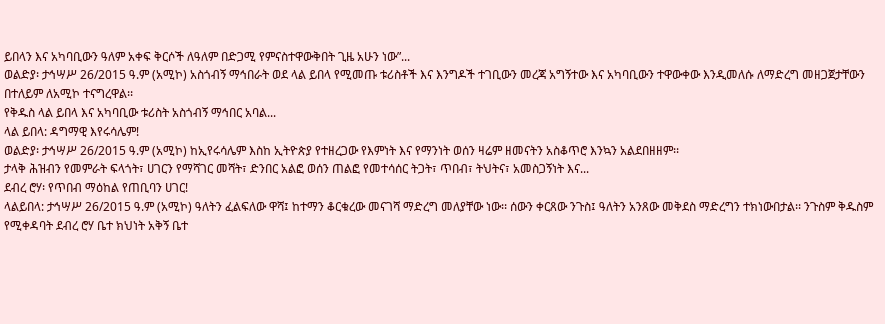ይበላን እና አካባቢውን ዓለም አቀፍ ቅርሶች ለዓለም በድጋሚ የምናስተዋውቅበት ጊዜ አሁን ነው”...
ወልድያ፡ ታኅሣሥ 26/2015 ዓ.ም (አሚኮ) አስጎብኝ ማኅበራት ወደ ላል ይበላ የሚመጡ ቱሪስቶች እና እንግዶች ተገቢውን መረጃ አግኝተው እና አካባቢውን ተዋውቀው እንዲመለሱ ለማድረግ መዘጋጀታቸውን በተለይም ለአሚኮ ተናግረዋል፡፡
የቅዱስ ላል ይበላ እና አካባቢው ቱሪስት አስጎብኝ ማኅበር አባል...
ላል ይበላ: ዳግማዊ እየሩሳሌም!
ወልድያ፡ ታኅሣሥ 26/2015 ዓ.ም (አሚኮ) ከኢየሩሳሌም እስከ ኢትዮጵያ የተዘረጋው የእምነት እና የማንነት ወሰን ዛሬም ዘመናትን አስቆጥሮ እንኳን አልደበዘዘም፡፡
ታላቅ ሕዝብን የመምራት ፍላጎት፣ ሀገርን የማሻገር መሻት፣ ድንበር አልፎ ወሰን ጠልፎ የመተሳሰር ትጋት፣ ጥበብ፣ ትህትና፣ አመስጋኝነት እና...
ደብረ ሮሃ፡ የጥበብ ማዕከል የጠቢባን ሀገር!
ላልይበላ: ታኅሣሥ 26/2015 ዓ.ም (አሚኮ) ዓለትን ፈልፍለው ዋሻ፤ ከተማን ቆርቁረው መናገሻ ማድረግ መለያቸው ነው፡፡ ሰውን ቀርጸው ንጉስ፤ ዓለትን አንጸው መቅደስ ማድረግን ተክነውበታል፡፡ ንጉስም ቅዱስም የሚቀዳባት ደብረ ሮሃ ቤተ ክህነት አቅኝ ቤተ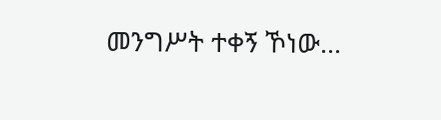መንግሥት ተቀኝ ኾነው...